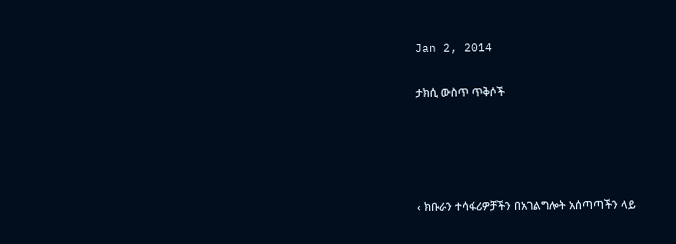Jan 2, 2014

ታክሲ ውስጥ ጥቅሶች




‹ ክቡራን ተሳፋሪዎቻችን በአገልግሎት አሰጣጣችን ላይ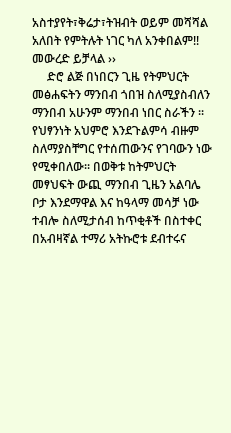አስተያየት፣ቅሬታ፣ትዝብት ወይም መሻሻል አለበት የምትሉት ነገር ካለ አንቀበልም!! መውረድ ይቻላል ››
     ድሮ ልጅ በነበርን ጊዜ የትምህርት መፅሐፍትን ማንበብ ጎበዝ ስለሚያስብለን ማንበብ አሁንም ማንበብ ነበር ስራችን ፡፡ የህፃንነት አህምሮ እንደጉልምሳ ብዙም ስለማያስቸግር የተሰጠውንና የገባውን ነው የሚቀበለው፡፡ በወቅቱ ከትምህርት መፃህፍት ውጪ ማንበብ ጊዜን አልባሌ ቦታ እንደማዋል እና ከዓላማ መሳቻ ነው ተብሎ ስለሚታሰብ ከጥቂቶች በስተቀር በአብዛኛል ተማሪ አትኩሮቱ ደብተሩና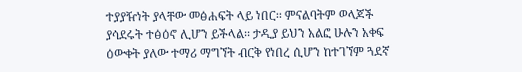ተያያዥነት ያላቸው መፅሐፍት ላይ ነበር፡፡ ምናልባትም ወላጆች ያሳደሩት ተፅዕኖ ሊሆን ይችላል፡፡ ታዲያ ይህን አልፎ ሁሉን አቀፍ ዕውቀት ያለው ተማሪ ማግኘት ብርቅ የነበረ ሲሆን ከተገኘም ጓደኛ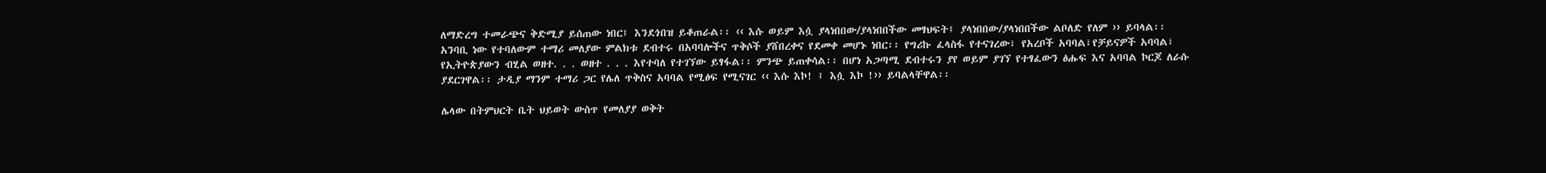ለማድረግ ተመራጭና ቅድሚያ ይሰጠው ነበር፤ እንደጎበዝ ይቆጠራል፡፡ ‹‹ እሱ ወይም እሷ ያላነበበው/ያላነበበችው መፃህፍት፤ ያላነበበው/ያላነበበችው ልቦለድ የለም ›› ይባላል፡፡
አንባቢ ነው የተባለውም ተማሪ መለያው ምልክቱ ደብተሩ በአባባሎችና ጥቅሶች ያሸበረቀና የደመቀ መሆኑ ነበር፡፡ የግሪኩ ፈላስፋ የተናገረው፣ የአረቦች አባባል፣የቻይናዎች አባባል፣ የኢትዮጵያውን ብሂል ወዘተ. . . ወዘተ . . . እየተባለ የተገኘው ይፃፋል፡፡ ምንጭ ይጠቀሳል፡፡ በሆነ አጋጣሚ ደብተሩን ያየ ወይም ያገኘ የተፃፈውን ፅሑፍ እና አባባል ኮርጆ ለራሱ ያደርገዋል፡፡ ታዲያ ማንም ተማሪ ጋር የሌለ ጥቅስና አባባል የሚፅፍ የሚናገር ‹‹ እሱ እኮ! ፤ እሷ እኮ !›› ይባልላቸዋል፡፡

ሌላው በትምህርት ቤት ህይወት ውስጥ የመለያያ ወቅት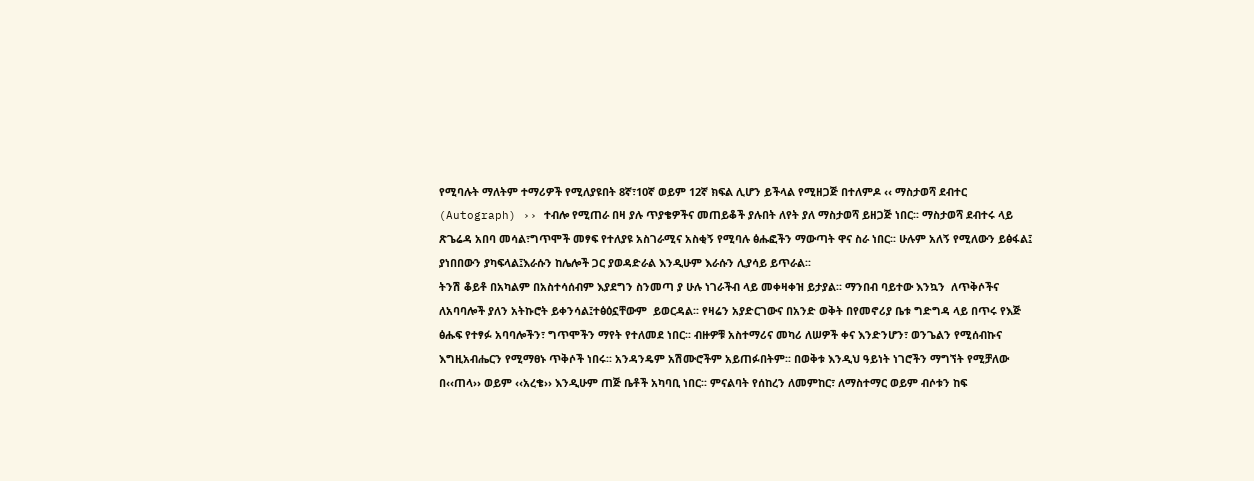የሚባሉት ማለትም ተማሪዎች የሚለያዩበት 8ኛ፣10ኛ ወይም 12ኛ ክፍል ሊሆን ይችላል የሚዘጋጅ በተለምዶ ‹‹ ማስታወሻ ደብተር (Autograph) ›› ተብሎ የሚጠራ በዛ ያሉ ጥያቄዎችና መጠይቆች ያሉበት ለየት ያለ ማስታወሻ ይዘጋጅ ነበር፡፡ ማስታወሻ ደብተሩ ላይ ጽጌሬዳ አበባ መሳል፣ግጥሞች መፃፍ የተለያዩ አስገራሚና አስቂኝ የሚባሉ ፅሑፎችን ማውጣት ዋና ስራ ነበር፡፡ ሁሉም አለኝ የሚለውን ይፅፋል፤ ያነበበውን ያካፍላል፤እራሱን ከሌሎች ጋር ያወዳድራል እንዲሁም እራሱን ሊያሳይ ይጥራል፡፡
ትንሽ ቆይቶ በአካልም በአስተሳሰብም እያደግን ስንመጣ ያ ሁሉ ነገራችብ ላይ መቀዛቀዝ ይታያል፡፡ ማንበብ ባይተው እንኳን  ለጥቅሶችና ለአባባሎች ያለን አትኩሮት ይቀንሳል፤ተፅዕኗቸውም  ይወርዳል፡፡ የዛሬን አያድርገውና በአንድ ወቅት በየመኖሪያ ቤቱ ግድግዳ ላይ በጥሩ የእጅ ፅሑፍ የተፃፉ አባባሎችን፣ ግጥሞችን ማየት የተለመደ ነበር፡፡ ብዙዎቹ አስተማሪና መካሪ ለሠዎች ቀና እንድንሆን፣ ወንጌልን የሚሰብኩና እግዚአብሔርን የሚማፀኑ ጥቅሶች ነበሩ፡፡ አንዳንዴም አሽሙሮችም አይጠፉበትም፡፡ በወቅቱ እንዲህ ዓይነት ነገሮችን ማግኘት የሚቻለው በ‹‹ጠላ›› ወይም ‹‹አረቄ›› እንዲሁም ጠጅ ቤቶች አካባቢ ነበር፡፡ ምናልባት የሰከረን ለመምከር፣ ለማስተማር ወይም ብሶቱን ከፍ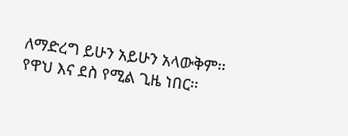ለማድረግ ይሁን አይሁን አላውቅም፡፡ የዋህ እና ደስ የሚል ጊዜ ነበር፡፡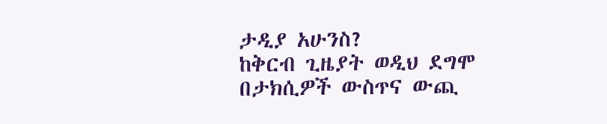ታዲያ አሁንስ?
ከቅርብ ጊዜያት ወዲህ ደግሞ በታክሲዎች ውስጥና ውጪ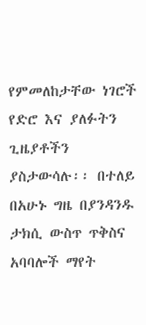የምመለከታቸው ነገሮች የድሮ እና ያለፉትን ጊዜያቶችን ያስታውሳሉ፡፡ በተለይ በአሁኑ ግዜ በያንዳንዱ ታክሲ ውስጥ ጥቅስና አባባሎች ማየት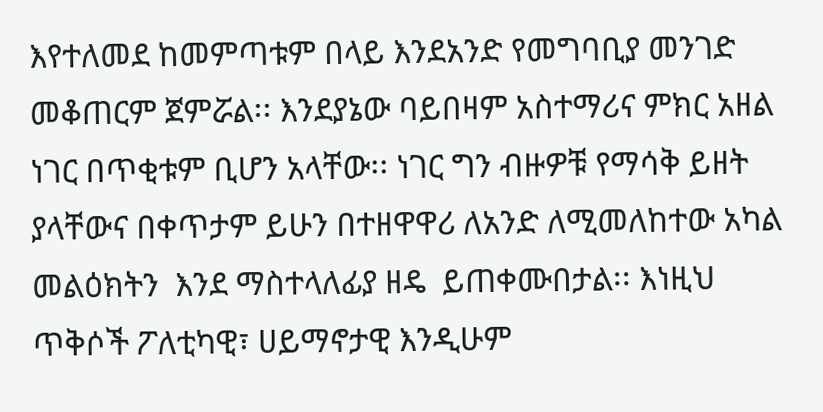እየተለመደ ከመምጣቱም በላይ እንደአንድ የመግባቢያ መንገድ መቆጠርም ጀምሯል፡፡ እንደያኔው ባይበዛም አስተማሪና ምክር አዘል ነገር በጥቂቱም ቢሆን አላቸው፡፡ ነገር ግን ብዙዎቹ የማሳቅ ይዘት ያላቸውና በቀጥታም ይሁን በተዘዋዋሪ ለአንድ ለሚመለከተው አካል መልዕክትን  እንደ ማስተላለፊያ ዘዴ  ይጠቀሙበታል፡፡ እነዚህ ጥቅሶች ፖለቲካዊ፣ ሀይማኖታዊ እንዲሁም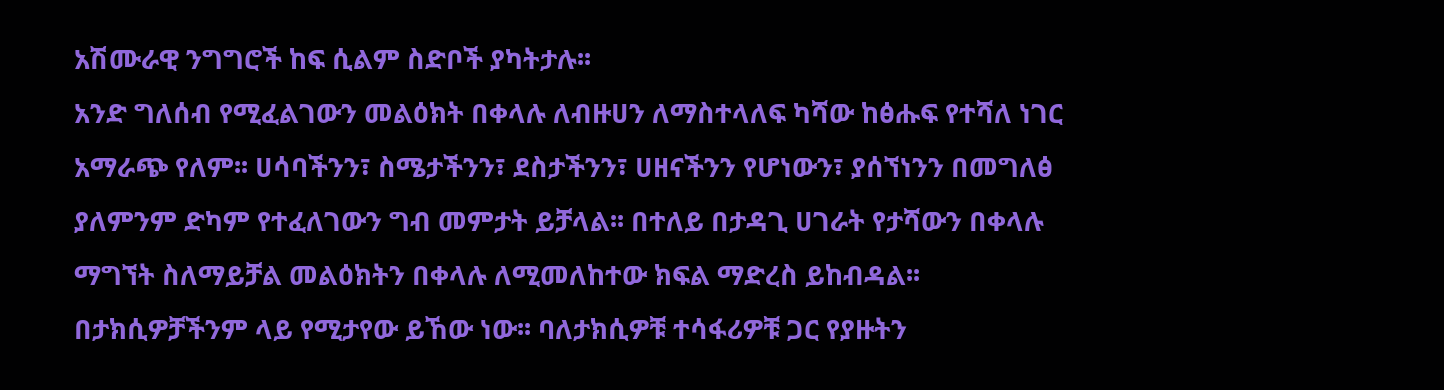አሽሙራዊ ንግግሮች ከፍ ሲልም ስድቦች ያካትታሉ፡፡
አንድ ግለሰብ የሚፈልገውን መልዕክት በቀላሉ ለብዙሀን ለማስተላለፍ ካሻው ከፅሑፍ የተሻለ ነገር አማራጭ የለም፡፡ ሀሳባችንን፣ ስሜታችንን፣ ደስታችንን፣ ሀዘናችንን የሆነውን፣ ያሰኘነንን በመግለፅ ያለምንም ድካም የተፈለገውን ግብ መምታት ይቻላል፡፡ በተለይ በታዳጊ ሀገራት የታሻውን በቀላሉ ማግኘት ስለማይቻል መልዕክትን በቀላሉ ለሚመለከተው ክፍል ማድረስ ይከብዳል፡፡ በታክሲዎቻችንም ላይ የሚታየው ይኸው ነው፡፡ ባለታክሲዎቹ ተሳፋሪዎቹ ጋር የያዙትን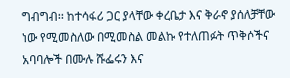ግብግብ፡፡ ከተሳፋሪ ጋር ያላቸው ቀረቤታ እና ቅራኖ ያሰለቻቸው ነው የሚመስለው በሚመስል መልኩ የተለጠፉት ጥቅሶችና አባባሎች በሙሉ ሹፌሩን እና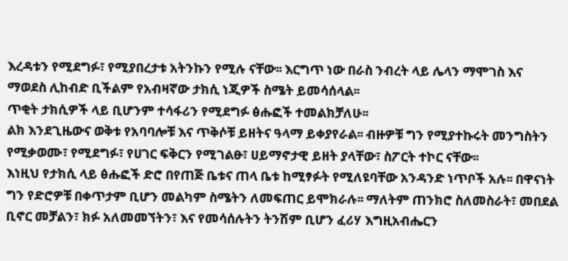እረዳቱን የሚደግፉ፣ የሚያበረታቱ አትንኩን የሚሉ ናቸው፡፡ እርግጥ ነው በራስ ንብረት ላይ ሌላን ማሞገስ እና ማወደስ ሊከብድ ቢችልም የአብዛኛው ታክሲ ነጂዎች ስሜት ይመሳሰላል፡፡
ጥቂት ታክሲዎች ላይ ቢሆንም ተሳፋሪን የሚደግፉ ፅሑፎች ተመልክቻለሁ፡፡
ልክ እንደጊዜውና ወቅቱ የአባባሎቹ እና ጥቅሶቹ ይዘትና ዓላማ ይቀያየራል፡፡ ብዙዎቹ ግን የሚያተኩሩት መንግስትን የሚቃወሙ፣ የሚደግፉ፣ የሀገር ፍቅርን የሚገልፁ፣ ሀይማኖታዊ ይዘት ያላቸው፣ ስፖርት ተኮር ናቸው፡፡
እነዚህ የታክሲ ላይ ፅሑፎች ድሮ በየጠጅ ቤቱና ጠላ ቤቱ ከሚፃፉት የሚለዩባቸው አንዳንድ ነጥቦች አሉ፡፡ በዋናነት ግን የድሮዎቹ በቀጥታም ቢሆን መልካም ስሜትን ለመፍጠር ይሞክራሉ፡፡ ማለትም ጠንክሮ ስለመስራት፣ መበደል ቢኖር መቻልን፣ ክፉ አለመመኘትን፣ እና የመሳሰሉትን ትንሽም ቢሆን ፈሪሃ እግዚአብሔርን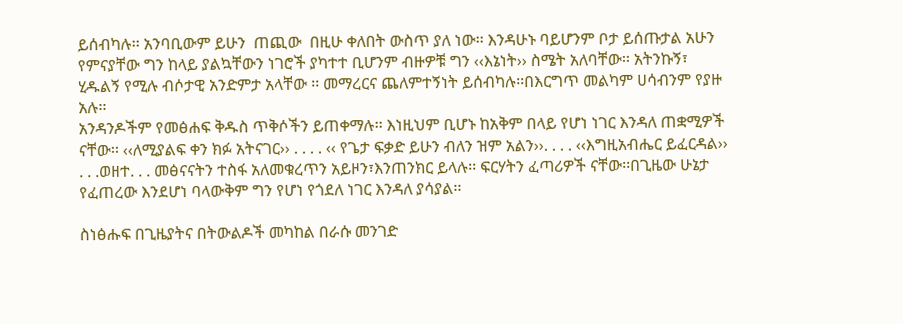ይሰብካሉ፡፡ አንባቢውም ይሁን  ጠጪው  በዚሁ ቀለበት ውስጥ ያለ ነው፡፡ እንዳሁኑ ባይሆንም ቦታ ይሰጡታል አሁን የምናያቸው ግን ከላይ ያልኳቸውን ነገሮች ያካተተ ቢሆንም ብዙዎቹ ግን ‹‹እኔነት›› ስሜት አለባቸው፡፡ አትንኩኝ፣ ሂዱልኝ የሚሉ ብሶታዊ አንድምታ አላቸው ፡፡ መማረርና ጨለምተኝነት ይሰብካሉ፡፡በእርግጥ መልካም ሀሳብንም የያዙ አሉ፡፡
አንዳንዶችም የመፅሐፍ ቅዱስ ጥቅሶችን ይጠቀማሉ፡፡ እነዚህም ቢሆኑ ከአቅም በላይ የሆነ ነገር እንዳለ ጠቋሚዎች ናቸው፡፡ ‹‹ለሚያልፍ ቀን ክፉ አትናገር›› . . . . ‹‹ የጌታ ፍቃድ ይሁን ብለን ዝም አልን››. . . . ‹‹እግዚአብሔር ይፈርዳል›› . . .ወዘተ. . . መፅናናትን ተስፋ አለመቁረጥን አይዞን፣እንጠንክር ይላሉ፡፡ ፍርሃትን ፈጣሪዎች ናቸው፡፡በጊዜው ሁኔታ የፈጠረው እንደሆነ ባላውቅም ግን የሆነ የጎደለ ነገር እንዳለ ያሳያል፡፡

ስነፅሑፍ በጊዜያትና በትውልዶች መካከል በራሱ መንገድ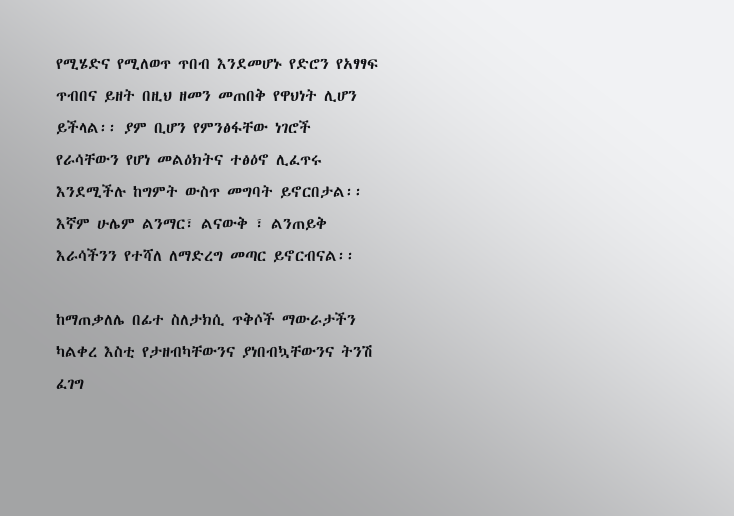የሚሄድና የሚለወጥ ጥበብ እንደመሆኑ የድሮን የአፃፃፍ ጥብበና ይዘት በዚህ ዘመን መጠበቅ የዋህነት ሊሆን ይችላል፡፡ ያም ቢሆን የምንፅፋቸው ነገሮች የራሳቸውን የሆነ መልዕክትና ተፅዕኖ ሊፈጥሩ እንደሚችሉ ከግምት ውስጥ መግባት ይኖርበታል፡፡እኛም ሁሌም ልንማር፣ ልናውቅ ፣ ልንጠይቅ እራሳችንን የተሻለ ለማድረግ መጣር ይኖርብናል፡፡

ከማጠቃለሌ በፊተ ስለታክሲ ጥቅሶች ማውራታችን ካልቀረ እስቲ የታዘብካቸውንና ያነበብኳቸውንና ትንሽ ፈገግ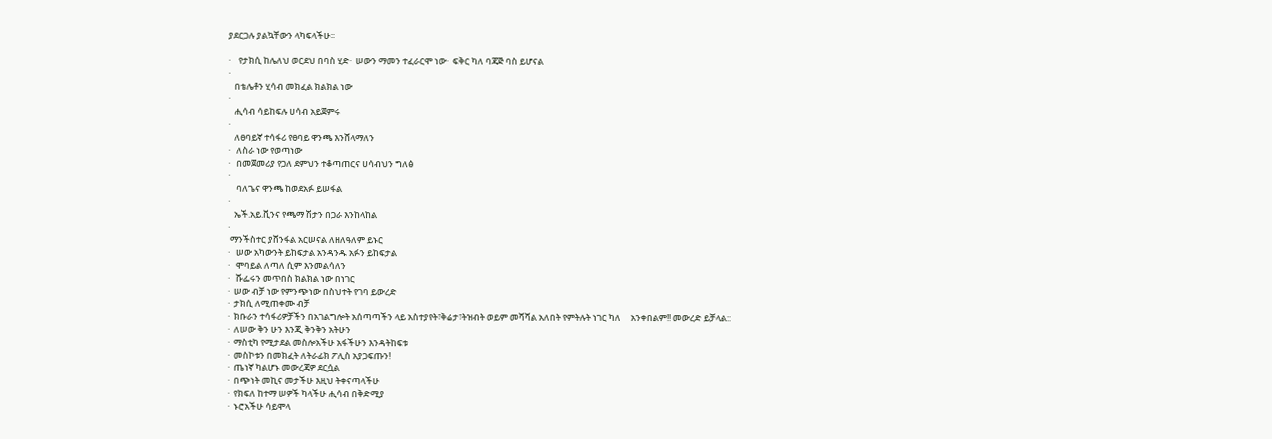ያደርጋሉ ያልኳቸውን ላካፍላችሁ፡፡

·    የታክሲ ከሌለህ ወርደህ በባስ ሂድ·  ሠውን ማመን ተፈራርሞ ነው·  ፍቅር ካለ ባጃጅ ባስ ይሆናል
·
   በቴሌቶን ሂሳብ መክፈል ክልክል ነው
·
   ሒሳብ ሳይከፍሉ ሀሳብ አይጀምሩ
·
   ለፀባይኛ ተሳፋሪ የፀባይ ዋንጫ እንሸላማለን
·   ለስራ ነው የወጣነው
·   በመጀመሪያ የጋለ ደምህን ተቆጣጠርና ሀሳብህን ግለፅ
·
    ባለጌና ዋንጫ ከወደአፉ ይሠፋል
·
   ኤች.አይ.ቪንና የጫማ ሽታን በጋራ እንከላከል
·
 ማንችስተር ያሸንፋል አርሠናል ለዘለዓለም ይኑር
·   ሠው አካውንት ይከፍታል አንዳንዱ አፉን ይከፍታል
·   ሞባይል ለጣለ ሲም እንመልሳለን
·   ሹፌሩን መጥበስ ክልክል ነው በነገር
·  ሠው ብቻ ነው የምንጭነው በስህተት የገባ ይውረድ
·  ታክሲ ለሚጠቀሙ ብቻ
·  ክቡራን ተሳፋሪዎቻችን በአገልግሎት አሰጣጣችን ላይ አስተያየት፣ቅሬታ፣ትዝብት ወይም መሻሻል አለበት የምትሉት ነገር ካለ     አንቀበልም!! መውረድ ይቻላል::
·  ለሠው ቅን ሁን እንጂ ቅንቅን አትሁን
·  ማስቲካ የሚታደል መስሎአችሁ አፋችሁን እንዳትከፍቱ
·  መስኮቱን በመክፈት ለትራፊክ ፖሊስ አያጋፍጡን!
·  ጤነኛ ካልሆኑ መውረጃዎ ደርሷል
·  በጭነት መኪና መታችሁ እዚህ ትቀናጣላችሁ
·  የክፍለ ከተማ ሠዎች ካላችሁ ሒሳብ በቅድሚያ
·  ኑሮአችሁ ሳይሞላ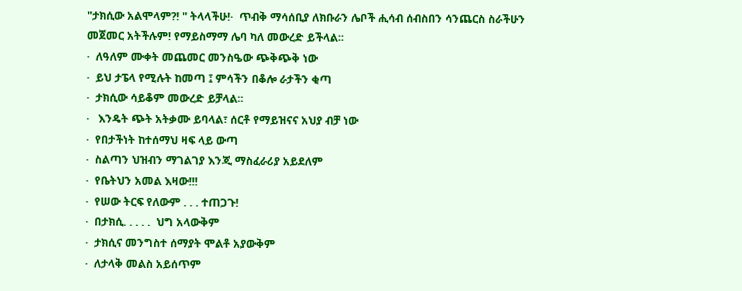"ታክሲው አልሞላም?! " ትላላችሁ!·  ጥብቅ ማሳሰቢያ ለክቡራን ሌቦች ሒሳብ ሰብስበን ሳንጨርስ ስራችሁን
መጀመር አትችሉም! የማይስማማ ሌባ ካለ መውረድ ይችላል፡፡
·  ለዓለም ሙቀት መጨመር መንስዔው ጭቅጭቅ ነው
·  ይህ ታፔላ የሚሉት ከመጣ ፤ ምሳችን በቆሎ ራታችን ቂጣ
·  ታክሲው ሳይቆም መውረድ ይቻላል፡፡
·   እንዴት ጭት አትቃሙ ይባላል፣ ሰርቶ የማይዝናና አህያ ብቻ ነው
·  የበታችነት ከተሰማህ ዛፍ ላይ ውጣ
·  ስልጣን ህዝብን ማገልገያ እንጂ ማስፈራሪያ አይደለም
·  የቤትህን አመል እዛው!!!
·  የሠው ትርፍ የለውም . . . ተጠጋጉ!
·  በታክሲ. . . . .  ህግ አላውቅም
·  ታክሲና መንግስተ ሰማያት ሞልቶ አያውቅም
·  ለታላቅ መልስ አይሰጥም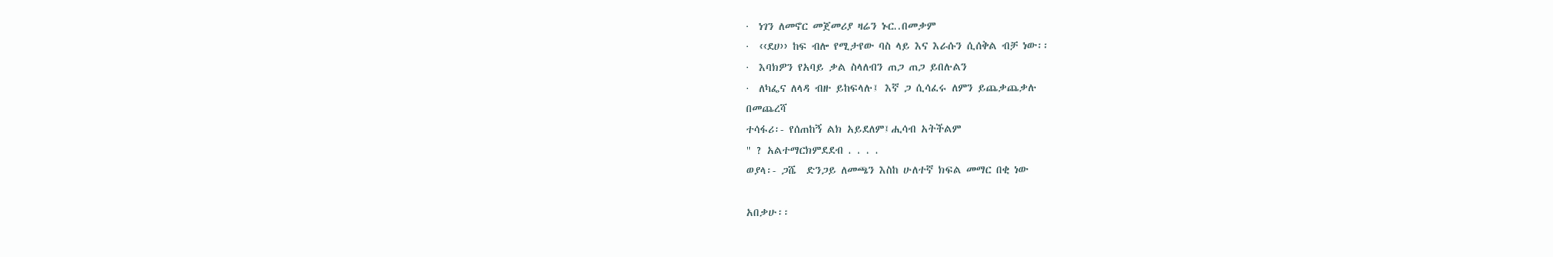·  ነገን ለመኖር መጀመሪያ ዛሬን ኑር..በመቃም
·  ‹‹ደሀ›› ከፍ ብሎ የሚታየው ባስ ላይ እና እራሱን ሲሰቅል ብቻ ነው፡፡
·  እባክዎን የአባይ ቃል ስላለብን ጠጋ ጠጋ ይበሉልን
·  ለካፌና ለላዳ ብዙ ይከፍላሉ፤ እኛ ጋ ሲሳፈሩ ለምን ይጨቃጨቃሉ
በመጨረሻ
ተሳፋሪ፡- የሰጠከኝ ልክ አይደለም፤ሒሳብ አትችልም
" ? አልተማርክምደደብ . . . .
ወያላ፡- ጋሼ  ድንጋይ ለመጫን እስከ ሁለተኛ ክፍል መማር በቂ ነው

አበቃሁ፡፡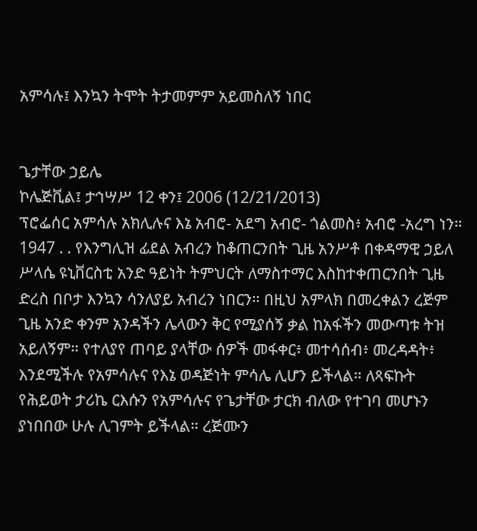አምሳሉ፤ እንኳን ትሞት ትታመምም አይመስለኝ ነበር


ጌታቸው ኃይሌ
ኮሌጅቪል፤ ታኅሣሥ 12 ቀን፤ 2006 (12/21/2013)
ፕሮፌሰር አምሳሉ አክሊሉና እኔ አብሮ- አደግ አብሮ- ጎልመስ፥ አብሮ -አረግ ነን። 1947 . . የእንግሊዝ ፊደል አብረን ከቆጠርንበት ጊዜ አንሥቶ በቀዳማዊ ኃይለ ሥላሴ ዩኒቨርስቲ አንድ ዓይነት ትምህርት ለማስተማር እስከተቀጠርንበት ጊዜ ድረስ በቦታ እንኳን ሳንለያይ አብረን ነበርን። በዚህ አምላክ በመረቀልን ረጅም ጊዜ አንድ ቀንም አንዳችን ሌላውን ቅር የሚያሰኝ ቃል ከአፋችን መውጣቱ ትዝ አይለኝም። የተለያየ ጠባይ ያላቸው ሰዎች መፋቀር፥ መተሳሰብ፥ መረዳዳት፥ እንደሚችሉ የአምሳሉና የእኔ ወዳጅነት ምሳሌ ሊሆን ይችላል። ለጻፍኩት የሕይወት ታሪኬ ርእሱን የአምሳሉና የጌታቸው ታርክ ብለው የተገባ መሆኑን ያነበበው ሁሉ ሊገምት ይችላል። ረጅሙን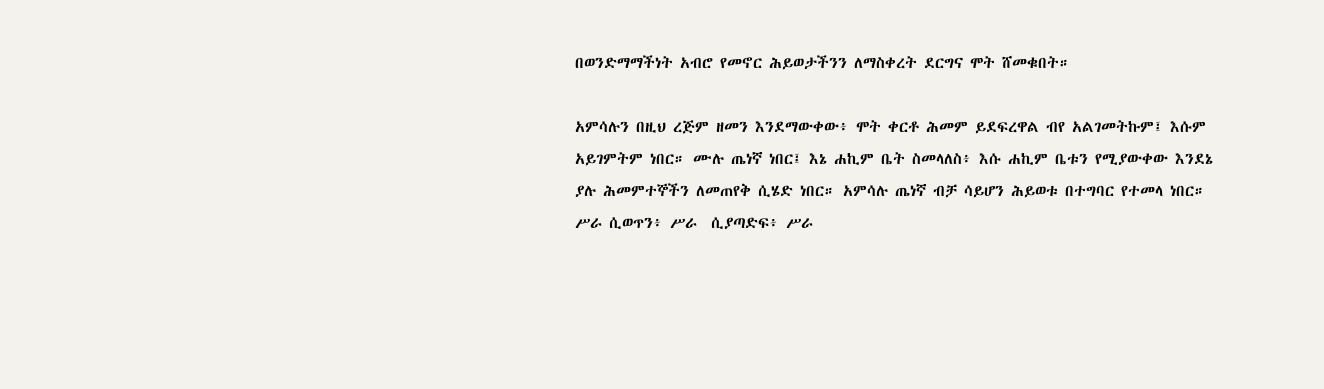በወንድማማችነት አብሮ የመኖር ሕይወታችንን ለማስቀረት ደርግና ሞት ሸመቁበት።

አምሳሉን በዚህ ረጅም ዘመን እንደማውቀው፥ ሞት ቀርቶ ሕመም ይደፍረዋል ብየ አልገመትኩም፤ እሱም አይገምትም ነበር። ሙሉ ጤነኛ ነበር፤ እኔ ሐኪም ቤት ስመላለስ፥ እሱ ሐኪም ቤቱን የሚያውቀው እንደኔ ያሉ ሕመምተኞችን ለመጠየቅ ሲሄድ ነበር። አምሳሉ ጤነኛ ብቻ ሳይሆን ሕይወቱ በተግባር የተመላ ነበር። ሥራ ሲወጥን፥ ሥራ  ሲያጣድፍ፥ ሥራ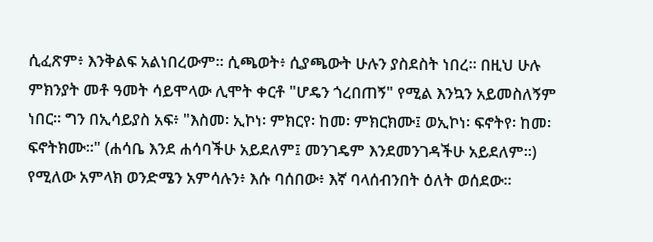ሲፈጽም፥ እንቅልፍ አልነበረውም። ሲጫወት፥ ሲያጫውት ሁሉን ያስደስት ነበረ። በዚህ ሁሉ ምክንያት መቶ ዓመት ሳይሞላው ሊሞት ቀርቶ "ሆዴን ጎረበጠኝ" የሚል እንኳን አይመስለኝም ነበር። ግን በኢሳይያስ አፍ፥ "እስመ፡ ኢኮነ፡ ምክርየ፡ ከመ፡ ምክርክሙ፤ ወኢኮነ፡ ፍኖትየ፡ ከመ፡ ፍኖትክሙ።" (ሐሳቤ እንደ ሐሳባችሁ አይደለም፤ መንገዴም እንደመንገዳችሁ አይደለም።) የሚለው አምላክ ወንድሜን አምሳሉን፥ እሱ ባሰበው፥ እኛ ባላሰብንበት ዕለት ወሰደው።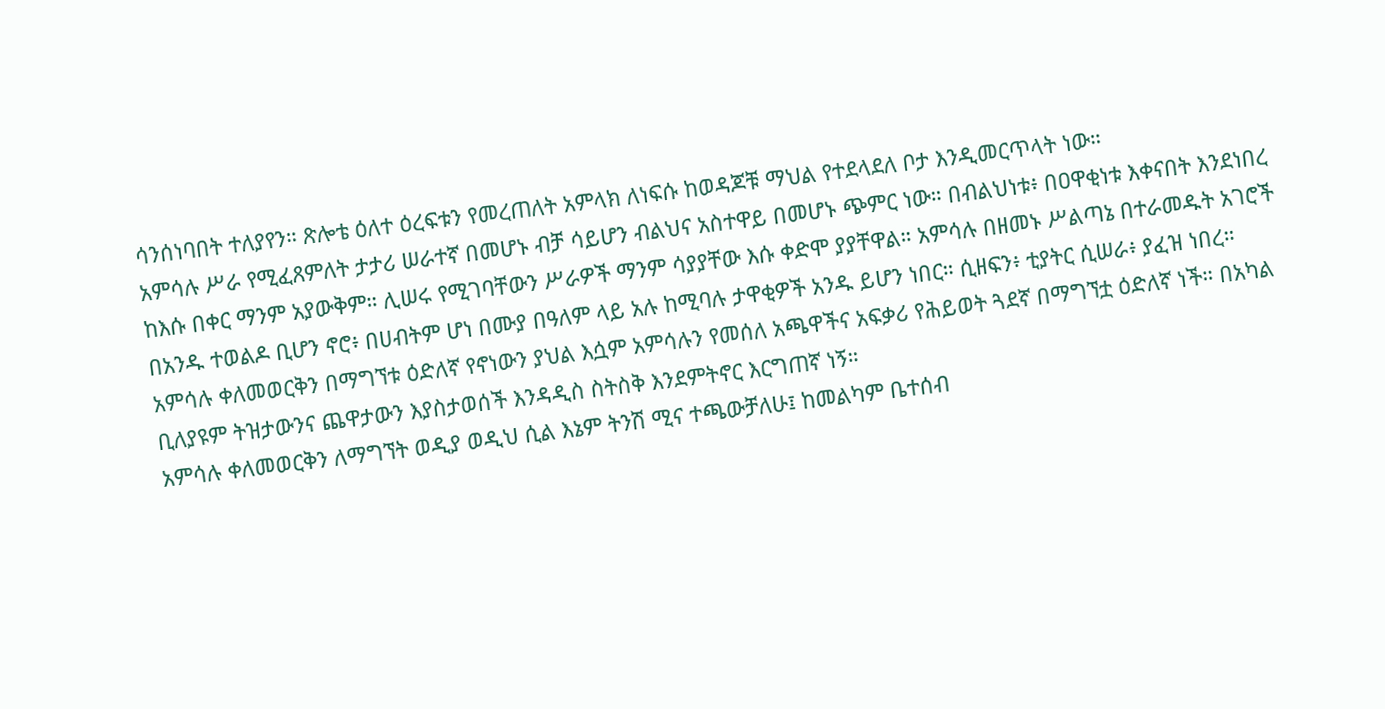ሳንሰነባበት ተለያየን። ጽሎቴ ዕለተ ዕረፍቱን የመረጠለት አምላክ ለነፍሱ ከወዳጆቹ ማህል የተደላደለ ቦታ እንዲመርጥላት ነው።
አምሳሉ ሥራ የሚፈጸምለት ታታሪ ሠራተኛ በመሆኑ ብቻ ሳይሆን ብልህና አስተዋይ በመሆኑ ጭምር ነው። በብልህነቱ፥ በዐዋቂነቱ እቀናበት እንደነበረ ከእሱ በቀር ማንም አያውቅም። ሊሠሩ የሚገባቸውን ሥራዎች ማንም ሳያያቸው እሱ ቀድሞ ያያቸዋል። አምሳሉ በዘመኑ ሥልጣኔ በተራመዱት አገሮች በአንዱ ተወልዶ ቢሆን ኖሮ፥ በሀብትም ሆነ በሙያ በዓለም ላይ አሉ ከሚባሉ ታዋቂዎች አንዱ ይሆን ነበር። ሲዘፍን፥ ቲያትር ሲሠራ፥ ያፈዝ ነበረ።
አምሳሉ ቀለመወርቅን በማግኘቱ ዕድለኛ የኖነውን ያህል እሷም አምሳሉን የመሰለ አጫዋችና አፍቃሪ የሕይወት ጓደኛ በማግኘቷ ዕድለኛ ነች። በአካል ቢለያዩም ትዝታውንና ጨዋታውን እያስታወሰች እንዳዲስ ስትስቅ እንደምትኖር እርግጠኛ ነኝ።
አምሳሉ ቀለመወርቅን ለማግኘት ወዲያ ወዲህ ሲል እኔም ትንሽ ሚና ተጫውቻለሁ፤ ከመልካም ቤተሰብ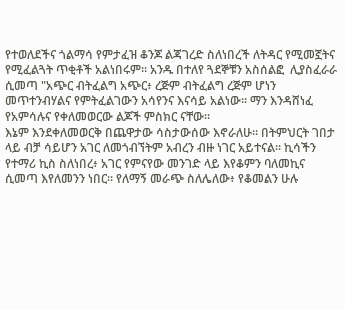የተወለደችና ጎልማሳ የምታፈዝ ቆንጆ ልጃገረድ ስለነበረች ለትዳር የሚመኟትና የሚፈልጓት ጥቂቶች አልነበሩም። አንዱ በተለየ ጓደኞቹን አስሰልፎ  ሊያስፈራራ ሲመጣ "አጭር ብትፈልግ አጭር፥ ረጅም ብትፈልግ ረጅም ሆነን መጥተንብሃልና የምትፈልገውን አሳየንና እናሳይ አልነው። ማን እንዳሸነፈ የአምሳሉና የቀለመወርው ልጆች ምስክር ናቸው።
እኔም እንደቀለመወርቅ በጨዋታው ሳስታውሰው እኖራለሁ። በትምህርት ገበታ ላይ ብቻ ሳይሆን አገር ለመጎብኘትም አብረን ብዙ ነገር አይተናል። ኪሳችን የተማሪ ኪስ ስለነበረ፥ አገር የምናየው መንገድ ላይ እየቆምን ባለመኪና ሲመጣ እየለመንን ነበር። የለማኝ መራጭ ስለሌለው፥ የቆመልን ሁሉ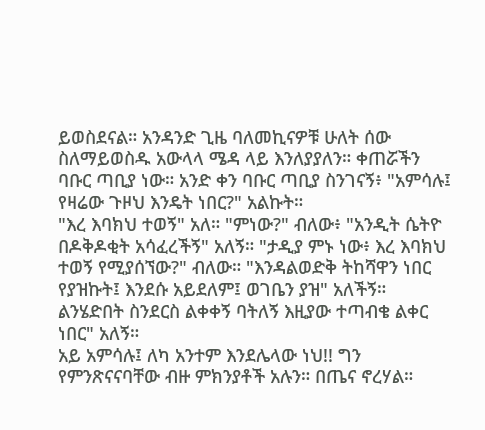ይወስደናል። አንዳንድ ጊዜ ባለመኪናዎቹ ሁለት ሰው ስለማይወስዱ አውላላ ሜዳ ላይ እንለያያለን። ቀጠሯችን ባቡር ጣቢያ ነው። አንድ ቀን ባቡር ጣቢያ ስንገናኝ፥ "አምሳሉ፤ የዛሬው ጉዞህ እንዴት ነበር?" አልኩት።
"እረ እባክህ ተወኝ" አለ። "ምነው?" ብለው፥ "አንዲት ሴትዮ በዶቅዶቂት አሳፈረችኝ" አለኝ። "ታዲያ ምኑ ነው፥ እረ እባክህ ተወኝ የሚያሰኘው?" ብለው። "እንዳልወድቅ ትከሻዋን ነበር የያዝኩት፤ እንደሱ አይደለም፤ ወገቤን ያዝ" አለችኝ። ልንሄድበት ስንደርስ ልቀቀኝ ባትለኝ እዚያው ተጣብቄ ልቀር ነበር" አለኝ።
አይ አምሳሉ፤ ለካ አንተም እንደሌላው ነህ!! ግን የምንጽናናባቸው ብዙ ምክንያቶች አሉን። በጤና ኖረሃል።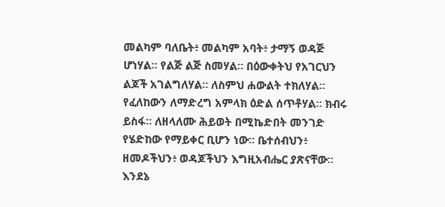መልካም ባለቤት፥ መልካም አባት፥ ታማኝ ወዳጅ ሆነሃል። የልጅ ልጅ ስመሃል። በዕውቀትህ የአገርህን ልጆች አገልግለሃል። ለስምህ ሐውልት ተክለሃል። የፈለከውን ለማድረግ አምላክ ዕድል ሰጥቶሃል። ክብሩ ይስፋ። ለዘላለሙ ሕይወት በሚኬድበት መንገድ የሄድከው የማይቀር ቢሆን ነው። ቤተሰብህን፥ ዘመዶችህን፥ ወዳጆችህን እግዚአብሔር ያጽናቸው። እንደኔ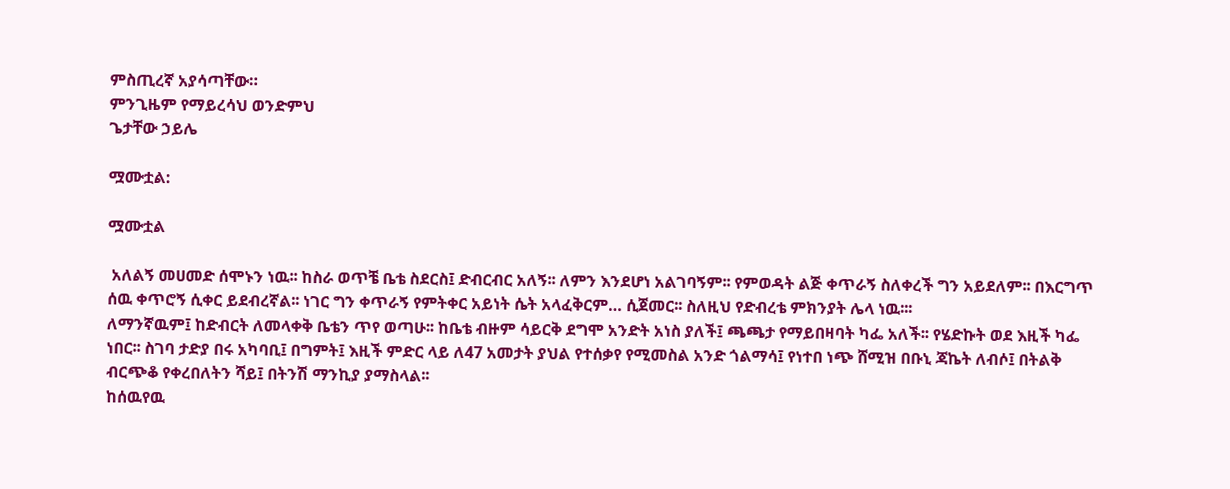ምስጢረኛ አያሳጣቸው።
ምንጊዜም የማይረሳህ ወንድምህ
ጌታቸው ኃይሌ

ሟሙቷል:

ሟሙቷል

 አለልኝ መሀመድ ሰሞኑን ነዉ፡፡ ከስራ ወጥቼ ቤቴ ስደርስ፤ ድብርብር አለኝ፡፡ ለምን እንደሆነ አልገባኝም፡፡ የምወዳት ልጅ ቀጥራኝ ስለቀረች ግን አይደለም፡፡ በእርግጥ ሰዉ ቀጥሮኝ ሲቀር ይደብረኛል፡፡ ነገር ግን ቀጥራኝ የምትቀር አይነት ሴት አላፈቅርም… ሲጀመር፡፡ ስለዚህ የድብረቴ ምክንያት ሌላ ነዉ፡፡፡
ለማንኛዉም፤ ከድብርት ለመላቀቅ ቤቴን ጥየ ወጣሁ፡፡ ከቤቴ ብዙም ሳይርቅ ደግሞ አንድት አነስ ያለች፤ ጫጫታ የማይበዛባት ካፌ አለች፡፡ የሄድኩት ወደ እዚች ካፌ ነበር፡፡ ስገባ ታድያ በሩ አካባቢ፤ በግምት፤ እዚች ምድር ላይ ለ47 አመታት ያህል የተሰቃየ የሚመስል አንድ ጎልማሳ፤ የነተበ ነጭ ሸሚዝ በቡኒ ጃኬት ለብሶ፤ በትልቅ ብርጭቆ የቀረበለትን ሻይ፤ በትንሽ ማንኪያ ያማስላል፡፡
ከሰዉየዉ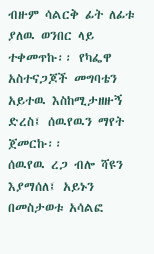ብዙም ሳልርቅ ፊት ለፊቱ ያለዉ ወንበር ላይ ተቀመጥኩ፡፡ የካፌዋ አስተናጋጆች መግባቴን አይተዉ እስከሚታዘዙኝ ድረስ፤ ሰዉየዉን ማየት ጀመርኩ፡፡
ሰዉየዉ ረጋ ብሎ ሻዩን እያማሰለ፤ አይኑን በመስታወቱ አሳልፎ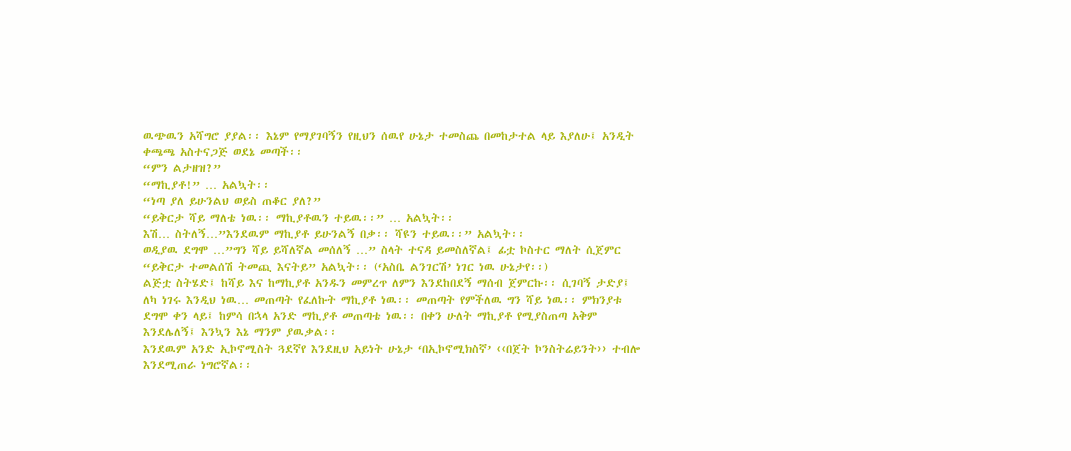ዉጭዉን አሻግሮ ያያል፡፡ እኔም የማያገባኝን የዚህን ሰዉየ ሁኔታ ተመስጨ በመከታተል ላይ እያለሁ፤ አንዲት ቀጫጫ አስተናጋጅ ወደኔ መጣች፡፡
“ምን ልታዘዝ?”
“ማኪያቶ!” … አልኳት፡፡
“ነጣ ያለ ይሁንልህ ወይስ ጠቆር ያለ?”
“ይቅርታ ሻይ ማለቴ ነዉ፡፡ ማኪያቶዉን ተይዉ፡፡” … አልኳት፡፡
እሽ… ስትለኝ…”እንደዉም ማኪያቶ ይሁንልኝ በቃ፡፡ ሻዩን ተይዉ፡፡” አልኳት፡፡
ወዲያዉ ደግሞ …”ግን ሻይ ይሻለኛል መሰለኝ …” ስላት ተናዳ ይመስለኛል፤ ፊቷ ኮስተር ማለት ሲጀምር “ይቅርታ ተመልሰሽ ትመጪ እናትይ” አልኳት፡፡ (‘አስቤ ልንገርሽ’ ነገር ነዉ ሁኔታየ፡፡)
ልጅቷ ስትሄድ፤ ከሻይ እና ከማኪያቶ አንዱን መምረጥ ለምን እንደከበደኝ ማሰብ ጀምርኩ፡፡ ሲገባኝ ታድያ፤ ለካ ነገሩ እንዲህ ነዉ… መጠጣት የፈለኩት ማኪያቶ ነዉ፡፡ መጠጣት የምችለዉ ግን ሻይ ነዉ፡፡ ምክንያቱ ደግሞ ቀን ላይ፤ ከምሳ በኋላ አንድ ማኪያቶ መጠጣቴ ነዉ፡፡ በቀን ሁለት ማኪያቶ የሚያስጠጣ አቅም እንደሌለኝ፤ እንኳን እኔ ማንም ያዉቃል፡፡
እንደዉም አንድ ኢኮኖሚስት ጓደኛየ እንደዚህ አይነት ሁኔታ ‘በኢኮኖሚክስኛ’ ‹‹በጀት ኮንስትሬይንት›› ተብሎ እንደሚጠራ ነግሮኛል፡፡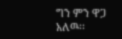ግን ምን ዋጋ አለዉ፡፡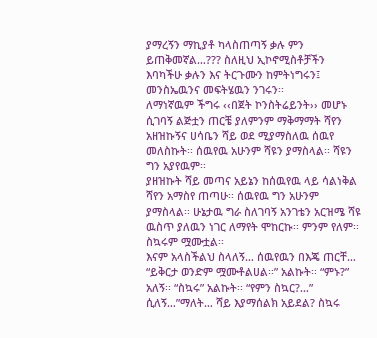ያማረኝን ማኪያቶ ካላስጠጣኝ ቃሉ ምን ይጠቅመኛል…??? ስለዚህ ኢኮኖሚስቶቻችን እባካችሁ ቃሉን እና ትርጉሙን ከምትነግሩን፤ መንስኤዉንና መፍትሄዉን ንገሩን፡፡
ለማነኛዉም ችግሩ ‹‹በጀት ኮንስትሬይንት›› መሆኑ ሲገባኝ ልጅቷን ጠርቼ ያለምንም ማቅማማት ሻየን አዘዝኩኝና ሀሳቤን ሻይ ወደ ሚያማስለዉ ሰዉየ መለስኩት፡፡ ሰዉየዉ አሁንም ሻዩን ያማስላል፡፡ ሻዩን ግን አያየዉም፡፡
ያዘዝኩት ሻይ መጣና አይኔን ከሰዉየዉ ላይ ሳልነቅል ሻየን አማስየ ጠጣሁ፡፡ ሰዉየዉ ግን አሁንም ያማስላል፡፡ ሁኔታዉ ግራ ስለገባኝ አንገቴን አርዝሜ ሻዩ ዉስጥ ያለዉን ነገር ለማየት ሞከርኩ፡፡ ምንም የለም፡፡ ስኳሩም ሟሙቷል፡፡
እናም አላስችልህ ስላለኝ… ሰዉየዉን በእጄ ጠርቸ… “ይቅርታ ወንድም ሟሙቶልሀል፡፡” አልኩት፡፡ “ምኑ?” አለኝ፡፡ “ስኳሩ” አልኩት፡፡ “የምን ስኳር?…” ሲለኝ…”ማለት… ሻይ እያማሰልክ አይደል? ስኳሩ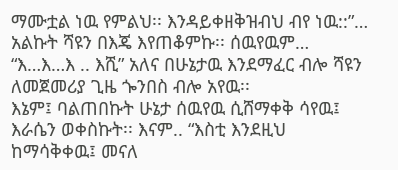ማሙቷል ነዉ የምልህ፡፡ እንዳይቀዘቅዝብህ ብየ ነዉ::”… አልኩት ሻዩን በእጄ እየጠቆምኩ፡፡ ሰዉየዉም… “እ…እ…እ .. እሺ” አለና በሁኔታዉ እንደማፈር ብሎ ሻዩን ለመጀመሪያ ጊዜ ጐንበስ ብሎ አየዉ፡፡
እኔም፤ ባልጠበኩት ሁኔታ ሰዉየዉ ሲሸማቀቅ ሳየዉ፤ እራሴን ወቀስኩት፡፡ እናም.. “እስቲ እንደዚህ ከማሳቅቀዉ፤ መናለ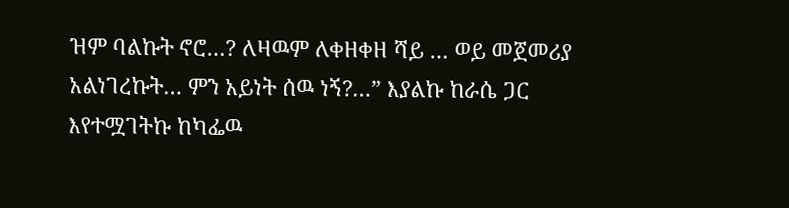ዝም ባልኩት ኖሮ…? ለዛዉም ለቀዘቀዘ ሻይ … ወይ መጀመሪያ አልነገረኩት… ምን አይነት ሰዉ ነኝ?…” እያልኩ ከራሴ ጋር እየተሟገትኩ ከካፌዉ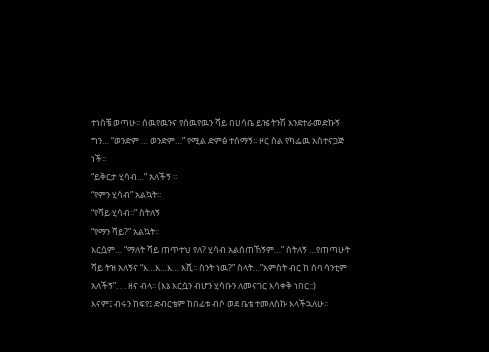ተነስቼ ወጣሁ፡፡ ሰዉየዉንና የሰዉየዉን ሻይ በሀሳቤ ይዤ ትንሽ እንደተራመድኩኝ ግን… “ወንድም … ወንድም…” የሚል ድምፅ ተሰማኝ፡፡ ዞር ስል የካፌዉ አስተናጋጅ ነች፡፡
“ይቅርታ ሂሳብ…” አለችኝ ፡፡
“የምን ሂሳብ” አልኳት፡፡
“የሻይ ሂሳብ፡፡” ስትለኝ
“የማን ሻይ?” አልኳት፡፡
እርሷም… “ማለት ሻይ ጠጥተህ የለ? ሂሳብ አልሰጠኸኝም…” ስትለኝ …የጠጣሁት ሻይ ትዝ አለኝና “እ…እ…እ… እሺ፡፡ ስንት ነዉ?” ስላት…”አምስት ብር ከ ሰባ ሳንቲም አለችኝ”. . . ዘና ብላ፡፡ (እኔ እርሷን ብሆን ሂሳቡን ለመናገር እሳቀቅ ነበር::)
እናም፤ ብሩን ከፍየ፤ ድብርቴም ከበፊቱ ብሶ ወደ ቤቴ ተመለስኩ እላችኋለሁ፡፡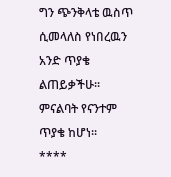ግን ጭንቅላቴ ዉስጥ ሲመላለስ የነበረዉን አንድ ጥያቄ ልጠይቃችሁ፡፡ ምናልባት የናንተም ጥያቄ ከሆነ፡፡
****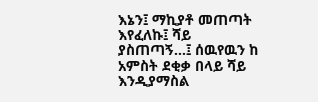እኔን፤ ማኪያቶ መጠጣት እየፈለኩ፤ ሻይ ያስጠጣኝ…፤ ሰዉየዉን ከ አምስት ደቂቃ በላይ ሻይ እንዲያማስል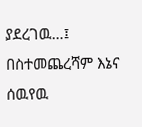ያደረገዉ…፤ በስተመጨረሻም እኔና ሰዉየዉ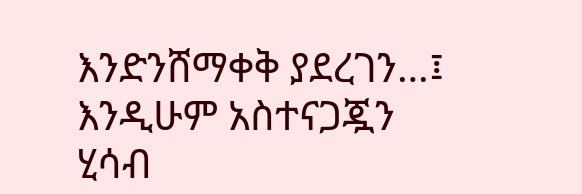እንድንሸማቀቅ ያደረገን…፤ እንዲሁም አስተናጋጇን ሂሳብ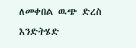ለመቀበል ዉጭ ድረስ እንድትሄድ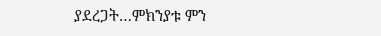ያደረጋት…ምክንያቱ ምን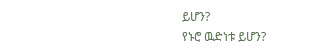ይሆን?
የኑሮ ዉድነቱ ይሆን?